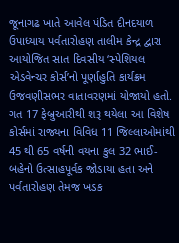જૂનાગઢ ખાતે આવેલ પંડિત દીનદયાળ ઉપાધ્યાય પર્વતારોહણ તાલીમ કેન્દ્ર દ્વારા આયોજિત સાત દિવસીય ‘સ્પેશિયલ એડવેન્ચર કોર્સ’નો પૂર્ણાહુતિ કાર્યક્રમ ઉજવણીસભર વાતાવરણમાં યોજાયો હતો. ગત 17 ફેબ્રુઆરીથી શરૂ થયેલા આ વિશેષ કોર્સમાં રાજ્યના વિવિધ 11 જિલ્લાઓમાંથી 45 થી 65 વર્ષની વયના કુલ 32 ભાઈ-બહેનો ઉત્સાહપૂર્વક જોડાયા હતા અને પર્વતારોહણ તેમજ ખડક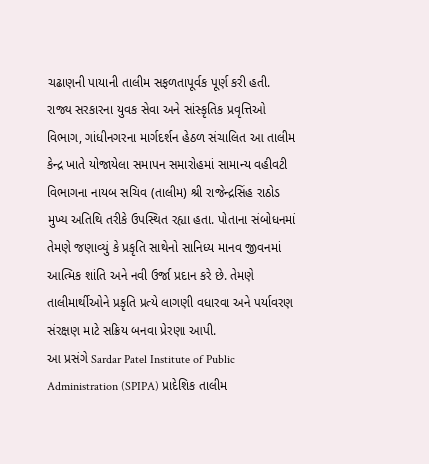ચઢાણની પાયાની તાલીમ સફળતાપૂર્વક પૂર્ણ કરી હતી.
રાજ્ય સરકારના યુવક સેવા અને સાંસ્કૃતિક પ્રવૃત્તિઓ વિભાગ, ગાંધીનગરના માર્ગદર્શન હેઠળ સંચાલિત આ તાલીમ કેન્દ્ર ખાતે યોજાયેલા સમાપન સમારોહમાં સામાન્ય વહીવટી વિભાગના નાયબ સચિવ (તાલીમ) શ્રી રાજેન્દ્રસિંહ રાઠોડ મુખ્ય અતિથિ તરીકે ઉપસ્થિત રહ્યા હતા. પોતાના સંબોધનમાં તેમણે જણાવ્યું કે પ્રકૃતિ સાથેનો સાનિધ્ય માનવ જીવનમાં આત્મિક શાંતિ અને નવી ઉર્જા પ્રદાન કરે છે. તેમણે તાલીમાર્થીઓને પ્રકૃતિ પ્રત્યે લાગણી વધારવા અને પર્યાવરણ સંરક્ષણ માટે સક્રિય બનવા પ્રેરણા આપી.
આ પ્રસંગે Sardar Patel Institute of Public Administration (SPIPA) પ્રાદેશિક તાલીમ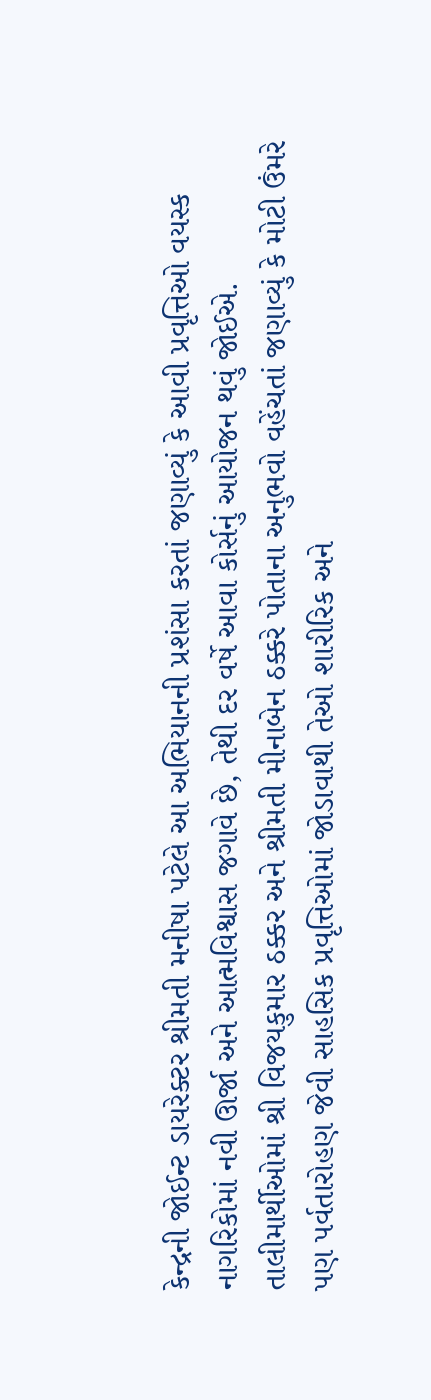કેન્દ્રની જોઈન્ટ ડાયરેક્ટર શ્રીમતી મનીષા પટેલે આ અભિયાનની પ્રશંસા કરતાં જણાવ્યું કે આવી પ્રવૃત્તિઓ વયસ્ક નાગરિકોમાં નવી ઊર્જા અને આત્મવિશ્વાસ જગાવે છે, તેથી દર વર્ષે આવા કોર્સનું આયોજન થવું જોઈએ.
તાલીમાર્થીઓમાં શ્રી વિજયકુમાર ઠક્કર અને શ્રીમતી મીનાબેન ઠક્કરે પોતાના અનુભવો વહેંચતાં જણાવ્યું કે મોટી ઉંમરે પણ પર્વતારોહણ જેવી સાહસિક પ્રવૃત્તિઓમાં જોડાવાથી તેઓ શારીરિક અને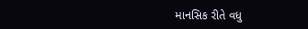માનસિક રીતે વધુ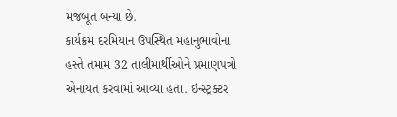મજબૂત બન્યા છે.
કાર્યક્રમ દરમિયાન ઉપસ્થિત મહાનુભાવોના હસ્તે તમામ 32 તાલીમાર્થીઓને પ્રમાણપત્રો એનાયત કરવામાં આવ્યા હતા. ઇન્સ્ટ્રક્ટર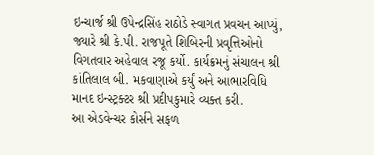ઇન્ચાર્જ શ્રી ઉપેન્દ્રસિંહ રાઠોડે સ્વાગત પ્રવચન આપ્યું, જ્યારે શ્રી કે.પી. રાજપૂતે શિબિરની પ્રવૃત્તિઓનો વિગતવાર અહેવાલ રજૂ કર્યો. કાર્યક્રમનું સંચાલન શ્રી કાંતિલાલ બી. મકવાણાએ કર્યું અને આભારવિધિ માનદ ઇન્સ્ટ્રક્ટર શ્રી પ્રદીપકુમારે વ્યક્ત કરી.
આ એડવેન્ચર કોર્સને સફળ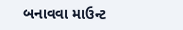બનાવવા માઉન્ટ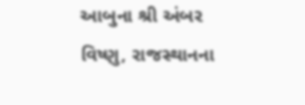આબુના શ્રી અંબર વિષ્ણુ, રાજસ્થાનના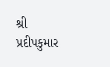શ્રી પ્રદીપકુમાર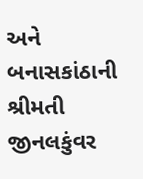અને બનાસકાંઠાની શ્રીમતી જીનલકુંવર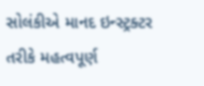સોલંકીએ માનદ ઇન્સ્ટ્રક્ટર તરીકે મહત્વપૂર્ણ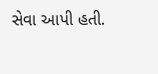સેવા આપી હતી.